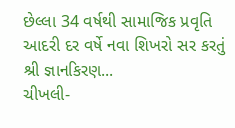છેલ્લા 34 વર્ષથી સામાજિક પ્રવૃતિ આદરી દર વર્ષે નવા શિખરો સર કરતું શ્રી જ્ઞાનકિરણ...
ચીખલી-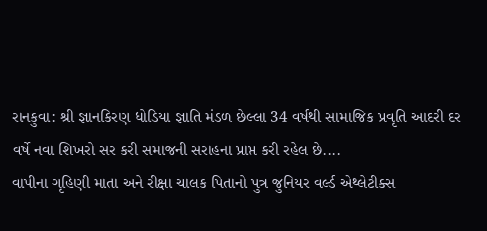રાનકુવા: શ્રી જ્ઞાનકિરણ ધોડિયા જ્ઞાતિ મંડળ છેલ્લા 34 વર્ષથી સામાજિક પ્રવૃતિ આદરી દર વર્ષે નવા શિખરો સર કરી સમાજની સરાહના પ્રાપ્ત કરી રહેલ છે....
વાપીના ગૃહિણી માતા અને રીક્ષા ચાલક પિતાનો પુત્ર જુનિયર વર્લ્ડ એથ્લેટીક્સ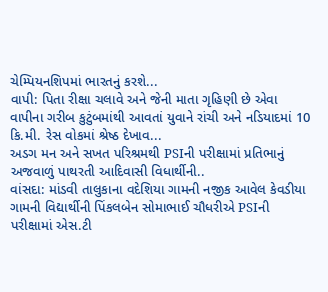ચેમ્પિયનશિપમાં ભારતનું કરશે...
વાપી: પિતા રીક્ષા ચલાવે અને જેની માતા ગૃહિણી છે એવા વાપીના ગરીબ કુટુંબમાંથી આવતાં યુવાને રાંચી અને નડિયાદમાં 10 કિ.મી. રેસ વોકમાં શ્રેષ્ઠ દેખાવ...
અડગ મન અને સખત પરિશ્રમથી PSIની પરીક્ષામાં પ્રતિભાનું અજવાળું પાથરતી આદિવાસી વિધાર્થીની..
વાંસદા: માંડવી તાલુકાના વદેશિયા ગામની નજીક આવેલ કેવડીયા ગામની વિદ્યાર્થીની પિંકલબેન સોમાભાઈ ચૌધરીએ PSIની પરીક્ષામાં એસ.ટી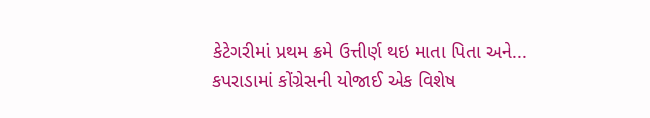કેટેગરીમાં પ્રથમ ક્રમે ઉત્તીર્ણ થઇ માતા પિતા અને...
કપરાડામાં કોંગ્રેસની યોજાઈ એક વિશેષ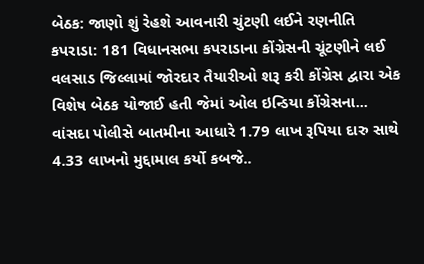બેઠક: જાણો શું રેહશે આવનારી ચુંટણી લઈને રણનીતિ
કપરાડા: 181 વિધાનસભા કપરાડાના કોંગ્રેસની ચૂંટણીને લઈ વલસાડ જિલ્લામાં જોરદાર તૈયારીઓ શરૂ કરી કોંગ્રેસ દ્વારા એક વિશેષ બેઠક યોજાઈ હતી જેમાં ઓલ ઇન્ડિયા કોંગ્રેસના...
વાંસદા પોલીસે બાતમીના આધારે 1.79 લાખ રૂપિયા દારુ સાથે 4.33 લાખનો મુદ્દામાલ કર્યો કબજે..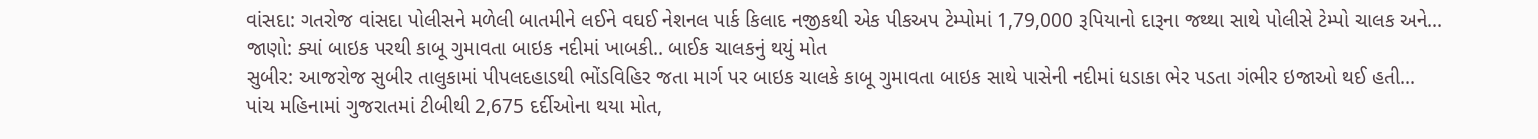વાંસદા: ગતરોજ વાંસદા પોલીસને મળેલી બાતમીને લઈને વઘઈ નેશનલ પાર્ક કિલાદ નજીકથી એક પીકઅપ ટેમ્પોમાં 1,79,000 રૂપિયાનો દારૂના જથ્થા સાથે પોલીસે ટેમ્પો ચાલક અને...
જાણો: ક્યાં બાઇક પરથી કાબૂ ગુમાવતા બાઇક નદીમાં ખાબકી.. બાઈક ચાલકનું થયું મોત
સુબીર: આજરોજ સુબીર તાલુકામાં પીપલદહાડથી ભોંડવિહિર જતા માર્ગ પર બાઇક ચાલકે કાબૂ ગુમાવતા બાઇક સાથે પાસેની નદીમાં ધડાકા ભેર પડતા ગંભીર ઇજાઓ થઈ હતી...
પાંચ મહિનામાં ગુજરાતમાં ટીબીથી 2,675 દર્દીઓના થયા મોત,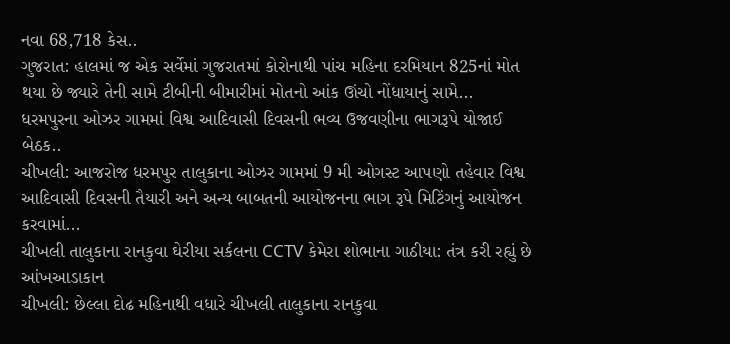નવા 68,718 કેસ..
ગુજરાત: હાલમાં જ એક સર્વેમાં ગુજરાતમાં કોરોનાથી પાંચ મહિના દરમિયાન 825નાં મોત થયા છે જ્યારે તેની સામે ટીબીની બીમારીમાં મોતનો આંક ઊંચો નોંધાયાનું સામે...
ધરમપુરના ઓઝર ગામમાં વિશ્વ આદિવાસી દિવસની ભવ્ય ઉજવણીના ભાગરૂપે યોજાઈ બેઠક..
ચીખલી: આજરોજ ધરમપુર તાલુકાના ઓઝર ગામમાં 9 મી ઓગસ્ટ આપણો તહેવાર વિશ્વ આદિવાસી દિવસની તૈયારી અને અન્ય બાબતની આયોજનના ભાગ રૂપે મિટિંગનું આયોજન કરવામાં...
ચીખલી તાલુકાના રાનકુવા ઘેરીયા સર્કલના CCTV કેમેરા શોભાના ગાઠીયા: તંત્ર કરી રહ્યું છે આંખઆડાકાન
ચીખલી: છેલ્લા દોઢ મહિનાથી વધારે ચીખલી તાલુકાના રાનકુવા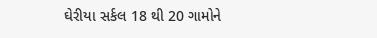ઘેરીયા સર્કલ 18 થી 20 ગામોને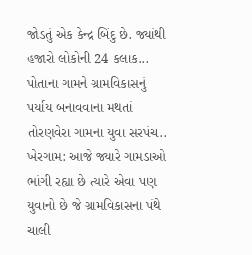જોડતું એક કેન્દ્ર બિંદુ છે. જ્યાંથી હજારો લોકોની 24 કલાક...
પોતાના ગામને ગ્રામવિકાસનું પર્યાય બનાવવાના મથતાં તોરણવેરા ગામના યુવા સરપંચ..
ખેરગામ: આજે જ્યારે ગામડાઓ ભાંગી રહ્યા છે ત્યારે એવા પણ યુવાનો છે જે ગ્રામવિકાસના પંથે ચાલી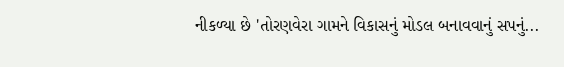નીકળ્યા છે 'તોરણવેરા ગામને વિકાસનું મોડલ બનાવવાનું સપનું...